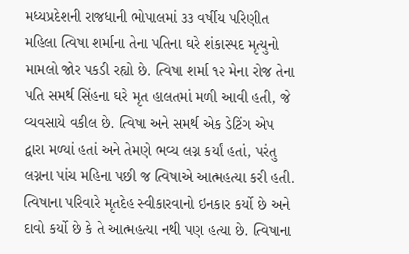મધ્યપ્રદેશની રાજધાની ભોપાલમાં ૩૩ વર્ષીય પરિણીત મહિલા ત્વિષા શર્માના તેના પતિના ઘરે શંકાસ્પદ મૃત્યુનો મામલો જોર પકડી રહ્યો છે. ત્વિષા શર્મા ૧૨ મેના રોજ તેના પતિ સમર્થ સિંહના ઘરે મૃત હાલતમાં મળી આવી હતી, જે વ્યવસાયે વકીલ છે. ત્વિષા અને સમર્થ એક ડેટિંગ એપ દ્વારા મળ્યાં હતાં અને તેમણે ભવ્ય લગ્ન કર્યાં હતાં, પરંતુ લગ્નના પાંચ મહિના પછી જ ત્વિષાએ આત્મહત્યા કરી હતી. ત્વિષાના પરિવારે મૃતદેહ સ્વીકારવાનો ઇનકાર કર્યો છે અને દાવો કર્યો છે કે તે આત્મહત્યા નથી પણ હત્યા છે. ત્વિષાના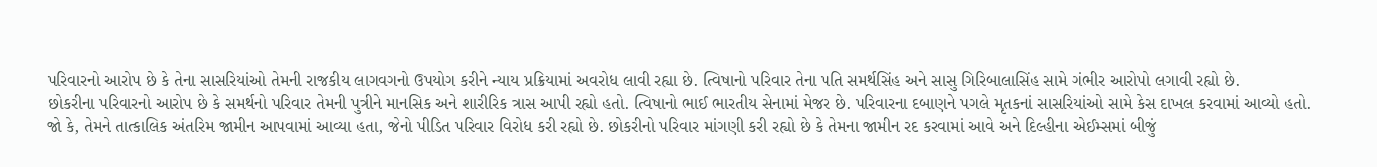પરિવારનો આરોપ છે કે તેના સાસરિયાંઓ તેમની રાજકીય લાગવગનો ઉપયોગ કરીને ન્યાય પ્રક્રિયામાં અવરોધ લાવી રહ્યા છે. ત્વિષાનો પરિવાર તેના પતિ સમર્થસિંહ અને સાસુ ગિરિબાલાસિંહ સામે ગંભીર આરોપો લગાવી રહ્યો છે.
છોકરીના પરિવારનો આરોપ છે કે સમર્થનો પરિવાર તેમની પુત્રીને માનસિક અને શારીરિક ત્રાસ આપી રહ્યો હતો. ત્વિષાનો ભાઈ ભારતીય સેનામાં મેજર છે. પરિવારના દબાણને પગલે મૃતકનાં સાસરિયાંઓ સામે કેસ દાખલ કરવામાં આવ્યો હતો. જો કે, તેમને તાત્કાલિક અંતરિમ જામીન આપવામાં આવ્યા હતા, જેનો પીડિત પરિવાર વિરોધ કરી રહ્યો છે. છોકરીનો પરિવાર માંગણી કરી રહ્યો છે કે તેમના જામીન રદ કરવામાં આવે અને દિલ્હીના એઈમ્સમાં બીજું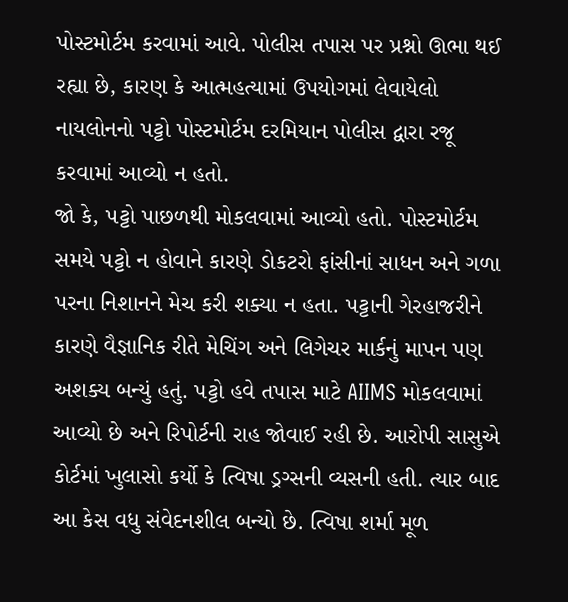પોસ્ટમોર્ટમ કરવામાં આવે. પોલીસ તપાસ પર પ્રશ્નો ઊભા થઈ રહ્યા છે, કારણ કે આત્મહત્યામાં ઉપયોગમાં લેવાયેલો નાયલોનનો પટ્ટો પોસ્ટમોર્ટમ દરમિયાન પોલીસ દ્વારા રજૂ કરવામાં આવ્યો ન હતો.
જો કે, પટ્ટો પાછળથી મોકલવામાં આવ્યો હતો. પોસ્ટમોર્ટમ સમયે પટ્ટો ન હોવાને કારણે ડોકટરો ફાંસીનાં સાધન અને ગળા પરના નિશાનને મેચ કરી શક્યા ન હતા. પટ્ટાની ગેરહાજરીને કારણે વૈજ્ઞાનિક રીતે મેચિંગ અને લિગેચર માર્કનું માપન પણ અશક્ય બન્યું હતું. પટ્ટો હવે તપાસ માટે AIIMS મોકલવામાં આવ્યો છે અને રિપોર્ટની રાહ જોવાઈ રહી છે. આરોપી સાસુએ કોર્ટમાં ખુલાસો કર્યો કે ત્વિષા ડ્રગ્સની વ્યસની હતી. ત્યાર બાદ આ કેસ વધુ સંવેદનશીલ બન્યો છે. ત્વિષા શર્મા મૂળ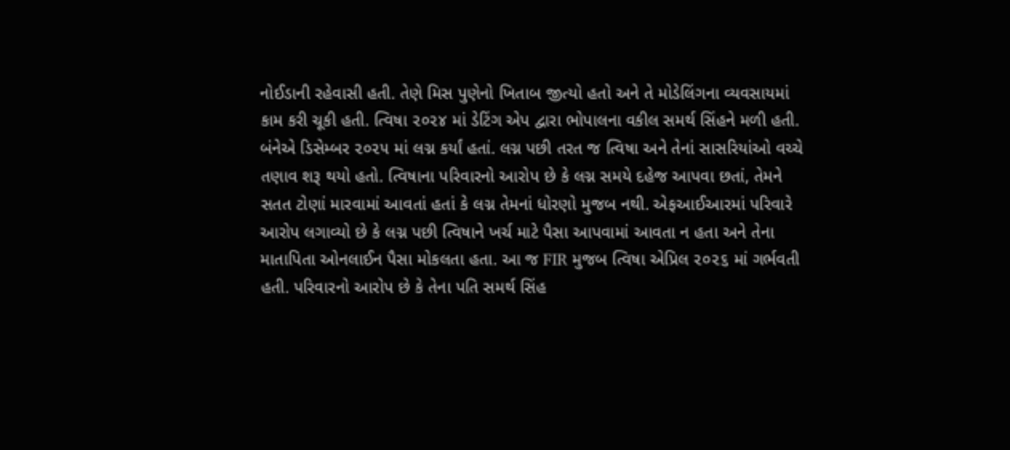નોઈડાની રહેવાસી હતી. તેણે મિસ પુણેનો ખિતાબ જીત્યો હતો અને તે મોડેલિંગના વ્યવસાયમાં કામ કરી ચૂકી હતી. ત્વિષા ૨૦૨૪ માં ડેટિંગ એપ દ્વારા ભોપાલના વકીલ સમર્થ સિંહને મળી હતી.
બંનેએ ડિસેમ્બર ૨૦૨૫ માં લગ્ન કર્યાં હતાં. લગ્ન પછી તરત જ ત્વિષા અને તેનાં સાસરિયાંઓ વચ્ચે તણાવ શરૂ થયો હતો. ત્વિષાના પરિવારનો આરોપ છે કે લગ્ન સમયે દહેજ આપવા છતાં, તેમને સતત ટોણાં મારવામાં આવતાં હતાં કે લગ્ન તેમનાં ધોરણો મુજબ નથી. એફઆઈઆરમાં પરિવારે આરોપ લગાવ્યો છે કે લગ્ન પછી ત્વિષાને ખર્ચ માટે પૈસા આપવામાં આવતા ન હતા અને તેના માતાપિતા ઓનલાઈન પૈસા મોકલતા હતા. આ જ FIR મુજબ ત્વિષા એપ્રિલ ૨૦૨૬ માં ગર્ભવતી હતી. પરિવારનો આરોપ છે કે તેના પતિ સમર્થ સિંહ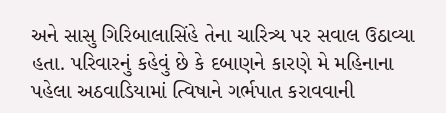અને સાસુ ગિરિબાલાસિંહે તેના ચારિત્ર્ય પર સવાલ ઉઠાવ્યા હતા. પરિવારનું કહેવું છે કે દબાણને કારણે મે મહિનાના પહેલા અઠવાડિયામાં ત્વિષાને ગર્ભપાત કરાવવાની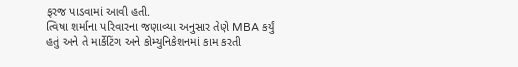ફરજ પાડવામાં આવી હતી.
ત્વિષા શર્માના પરિવારના જણાવ્યા અનુસાર તેણે MBA કર્યું હતું અને તે માર્કેટિંગ અને કોમ્યુનિકેશનમાં કામ કરતી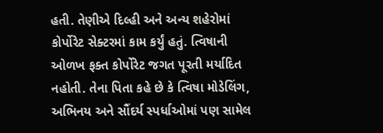હતી. તેણીએ દિલ્હી અને અન્ય શહેરોમાં કોર્પોરેટ સેક્ટરમાં કામ કર્યું હતું. ત્વિષાની ઓળખ ફક્ત કોર્પોરેટ જગત પૂરતી મર્યાદિત નહોતી. તેના પિતા કહે છે કે ત્વિષા મોડેલિંગ, અભિનય અને સૌંદર્ય સ્પર્ધાઓમાં પણ સામેલ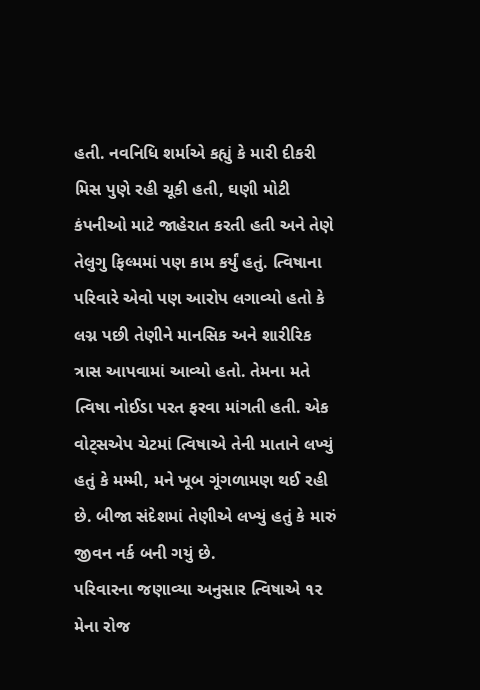હતી. નવનિધિ શર્માએ કહ્યું કે મારી દીકરી મિસ પુણે રહી ચૂકી હતી, ઘણી મોટી કંપનીઓ માટે જાહેરાત કરતી હતી અને તેણે તેલુગુ ફિલ્મમાં પણ કામ કર્યું હતું. ત્વિષાના પરિવારે એવો પણ આરોપ લગાવ્યો હતો કે લગ્ન પછી તેણીને માનસિક અને શારીરિક ત્રાસ આપવામાં આવ્યો હતો. તેમના મતે ત્વિષા નોઈડા પરત ફરવા માંગતી હતી. એક વોટ્સએપ ચેટમાં ત્વિષાએ તેની માતાને લખ્યું હતું કે મમ્મી, મને ખૂબ ગૂંગળામણ થઈ રહી છે. બીજા સંદેશમાં તેણીએ લખ્યું હતું કે મારું જીવન નર્ક બની ગયું છે.
પરિવારના જણાવ્યા અનુસાર ત્વિષાએ ૧૨ મેના રોજ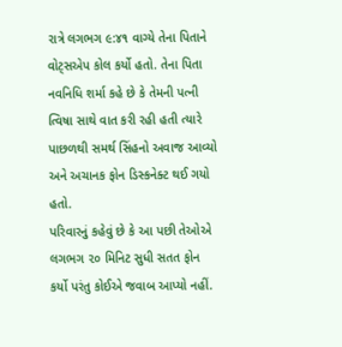રાત્રે લગભગ ૯:૪૧ વાગ્યે તેના પિતાને વોટ્સએપ કોલ કર્યો હતો. તેના પિતા નવનિધિ શર્મા કહે છે કે તેમની પત્ની ત્વિષા સાથે વાત કરી રહી હતી ત્યારે પાછળથી સમર્થ સિંહનો અવાજ આવ્યો અને અચાનક ફોન ડિસ્કનેક્ટ થઈ ગયો હતો.
પરિવારનું કહેવું છે કે આ પછી તેઓએ લગભગ ૨૦ મિનિટ સુધી સતત ફોન કર્યો પરંતુ કોઈએ જવાબ આપ્યો નહીં.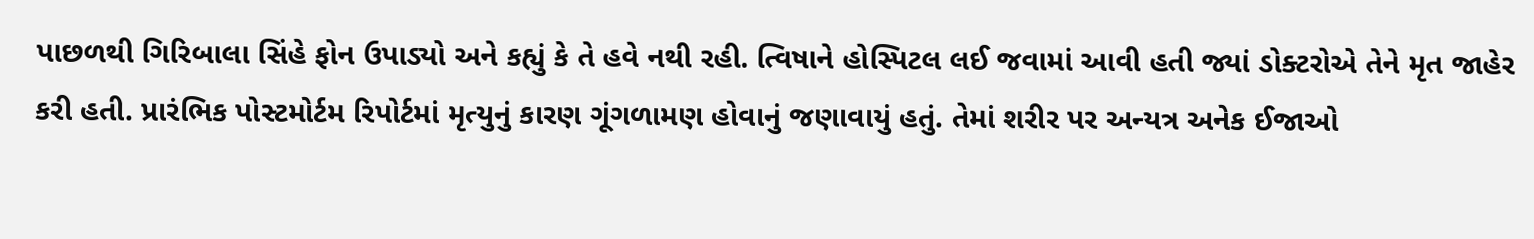પાછળથી ગિરિબાલા સિંહે ફોન ઉપાડ્યો અને કહ્યું કે તે હવે નથી રહી. ત્વિષાને હોસ્પિટલ લઈ જવામાં આવી હતી જ્યાં ડોક્ટરોએ તેને મૃત જાહેર કરી હતી. પ્રારંભિક પોસ્ટમોર્ટમ રિપોર્ટમાં મૃત્યુનું કારણ ગૂંગળામણ હોવાનું જણાવાયું હતું. તેમાં શરીર પર અન્યત્ર અનેક ઈજાઓ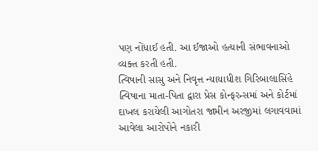પણ નોંધાઈ હતી. આ ઈજાઓ હત્યાની સંભાવનાઓ વ્યક્ત કરતી હતી.
ત્વિષાની સાસુ અને નિવૃત્ત ન્યાયાધીશ ગિરિબાલાસિંહે ત્વિષાના માતા-પિતા દ્વારા પ્રેસ કોન્ફરન્સમાં અને કોર્ટમાં દાખલ કરાયેલી આગોતરા જામીન અરજીમાં લગાવવામાં આવેલા આરોપોને નકારી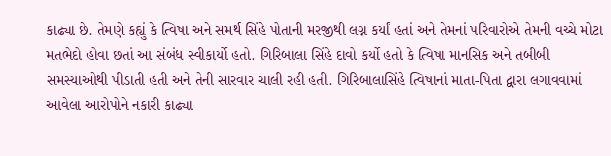કાઢ્યા છે. તેમણે કહ્યું કે ત્વિષા અને સમર્થ સિંહે પોતાની મરજીથી લગ્ન કર્યાં હતાં અને તેમનાં પરિવારોએ તેમની વચ્ચે મોટા મતભેદો હોવા છતાં આ સંબંધ સ્વીકાર્યો હતો. ગિરિબાલા સિંહે દાવો કર્યો હતો કે ત્વિષા માનસિક અને તબીબી સમસ્યાઓથી પીડાતી હતી અને તેની સારવાર ચાલી રહી હતી. ગિરિબાલાસિંહે ત્વિષાનાં માતા-પિતા દ્વારા લગાવવામાં આવેલા આરોપોને નકારી કાઢ્યા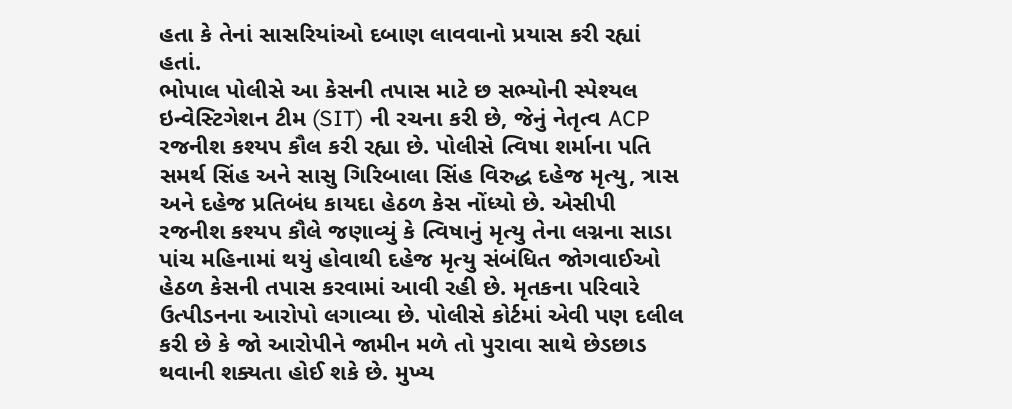હતા કે તેનાં સાસરિયાંઓ દબાણ લાવવાનો પ્રયાસ કરી રહ્યાં હતાં.
ભોપાલ પોલીસે આ કેસની તપાસ માટે છ સભ્યોની સ્પેશ્યલ ઇન્વેસ્ટિગેશન ટીમ (SIT) ની રચના કરી છે, જેનું નેતૃત્વ ACP રજનીશ કશ્યપ કૌલ કરી રહ્યા છે. પોલીસે ત્વિષા શર્માના પતિ સમર્થ સિંહ અને સાસુ ગિરિબાલા સિંહ વિરુદ્ધ દહેજ મૃત્યુ, ત્રાસ અને દહેજ પ્રતિબંધ કાયદા હેઠળ કેસ નોંધ્યો છે. એસીપી રજનીશ કશ્યપ કૌલે જણાવ્યું કે ત્વિષાનું મૃત્યુ તેના લગ્નના સાડા પાંચ મહિનામાં થયું હોવાથી દહેજ મૃત્યુ સંબંધિત જોગવાઈઓ હેઠળ કેસની તપાસ કરવામાં આવી રહી છે. મૃતકના પરિવારે ઉત્પીડનના આરોપો લગાવ્યા છે. પોલીસે કોર્ટમાં એવી પણ દલીલ કરી છે કે જો આરોપીને જામીન મળે તો પુરાવા સાથે છેડછાડ થવાની શક્યતા હોઈ શકે છે. મુખ્ય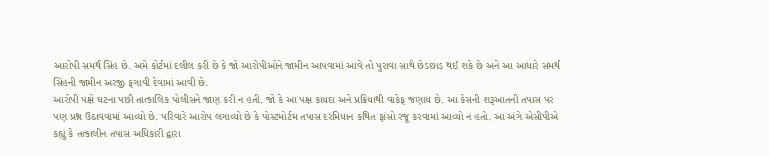આરોપી સમર્થ સિંહ છે. અમે કોર્ટમાં દલીલ કરી છે કે જો આરોપીઓને જામીન આપવામાં આવે તો પુરાવા સાથે છેડછાડ થઈ શકે છે અને આ આધારે સમર્થ સિંહની જામીન અરજી ફગાવી દેવામાં આવી છે.
આરોપી પક્ષે ઘટના પછી તાત્કાલિક પોલીસને જાણ કરી ન હતી. જો કે આ પક્ષ કાયદા અને પ્રક્રિયાથી વાકેફ જણાય છે. આ કેસની શરૂઆતની તપાસ પર પણ પ્રશ્ન ઉઠાવવામાં આવ્યો છે. પરિવારે આરોપ લગાવ્યો છે કે પોસ્ટમોર્ટમ તપાસ દરમિયાન કથિત ફાંસો રજૂ કરવામાં આવ્યો ન હતો. આ અંગે એસીપીએ કહ્યું કે તત્કાલીન તપાસ અધિકારી દ્વારા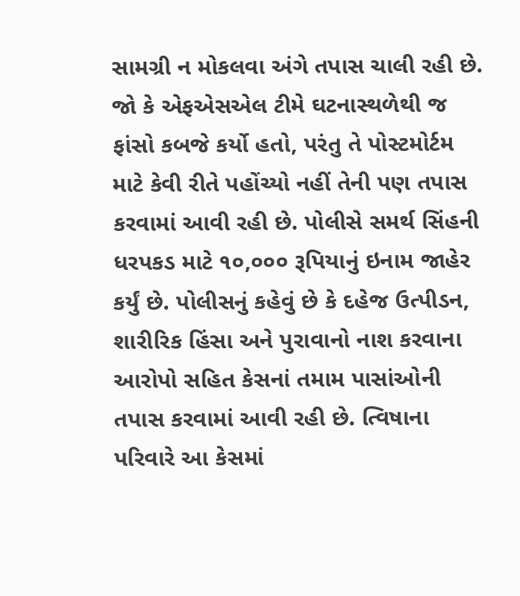સામગ્રી ન મોકલવા અંગે તપાસ ચાલી રહી છે. જો કે એફએસએલ ટીમે ઘટનાસ્થળેથી જ ફાંસો કબજે કર્યો હતો, પરંતુ તે પોસ્ટમોર્ટમ માટે કેવી રીતે પહોંચ્યો નહીં તેની પણ તપાસ કરવામાં આવી રહી છે. પોલીસે સમર્થ સિંહની ધરપકડ માટે ૧૦,૦૦૦ રૂપિયાનું ઇનામ જાહેર કર્યું છે. પોલીસનું કહેવું છે કે દહેજ ઉત્પીડન, શારીરિક હિંસા અને પુરાવાનો નાશ કરવાના આરોપો સહિત કેસનાં તમામ પાસાંઓની તપાસ કરવામાં આવી રહી છે. ત્વિષાના પરિવારે આ કેસમાં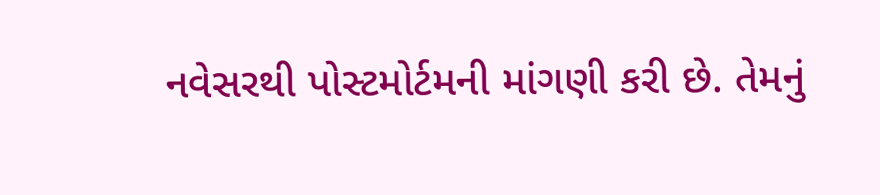નવેસરથી પોસ્ટમોર્ટમની માંગણી કરી છે. તેમનું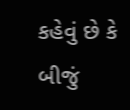કહેવું છે કે બીજું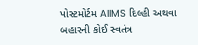પોસ્ટમોર્ટમ AIIMS દિલ્હી અથવા બહારની કોઈ સ્વતંત્ર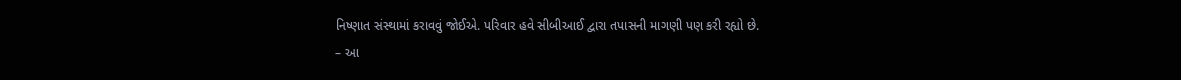નિષ્ણાત સંસ્થામાં કરાવવું જોઈએ. પરિવાર હવે સીબીઆઈ દ્વારા તપાસની માગણી પણ કરી રહ્યો છે.
– આ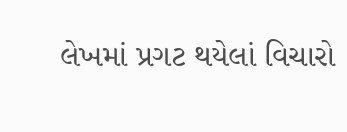લેખમાં પ્રગટ થયેલાં વિચારો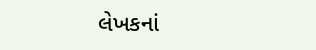લેખકનાં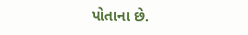પોતાના છે.